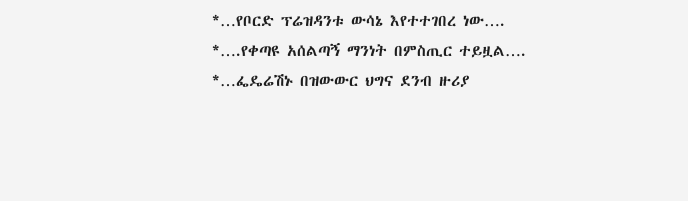*…የቦርድ ፕሬዝዳንቱ ውሳኔ እየተተገበረ ነው….
*….የቀጣዩ አሰልጣኝ ማንነት በምስጢር ተይዟል….
*…ፌዴሬሽኑ በዝውውር ህግና ደንብ ዙሪያ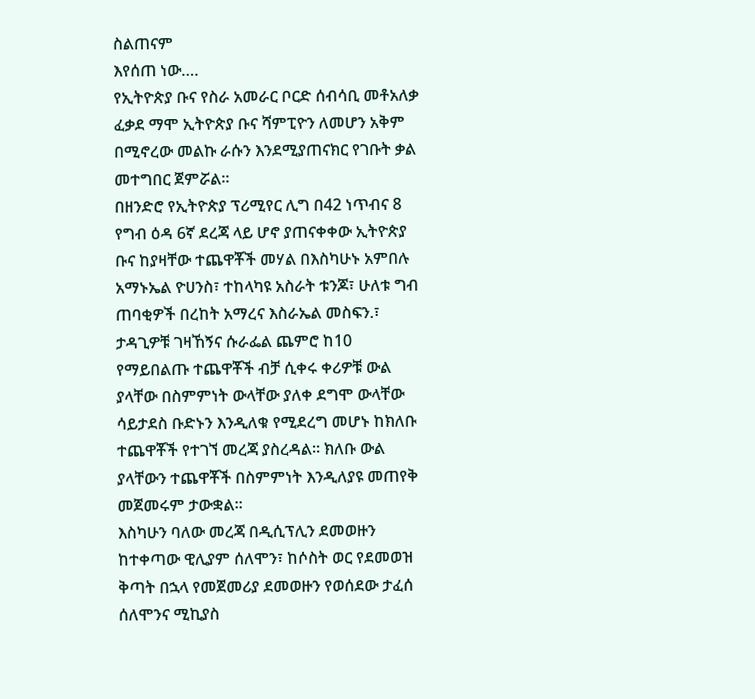ስልጠናም
እየሰጠ ነው….
የኢትዮጵያ ቡና የስራ አመራር ቦርድ ሰብሳቢ መቶአለቃ ፈቃደ ማሞ ኢትዮጵያ ቡና ሻምፒዮን ለመሆን አቅም በሚኖረው መልኩ ራሱን እንደሚያጠናክር የገቡት ቃል መተግበር ጀምሯል።
በዘንድሮ የኢትዮጵያ ፕሪሚየር ሊግ በ42 ነጥብና 8 የግብ ዕዳ 6ኛ ደረጃ ላይ ሆኖ ያጠናቀቀው ኢትዮጵያ ቡና ከያዛቸው ተጨዋቾች መሃል በእስካሁኑ አምበሉ አማኑኤል ዮሀንስ፣ ተከላካዩ አስራት ቱንጆ፣ ሁለቱ ግብ ጠባቂዎች በረከት አማረና እስራኤል መስፍን.፣ ታዳጊዎቹ ገዛኸኝና ሱራፌል ጨምሮ ከ10 የማይበልጡ ተጨዋቾች ብቻ ሲቀሩ ቀሪዎቹ ውል ያላቸው በስምምነት ውላቸው ያለቀ ደግሞ ውላቸው ሳይታደስ ቡድኑን እንዲለቁ የሚደረግ መሆኑ ከክለቡ ተጨዋቾች የተገኘ መረጃ ያስረዳል። ክለቡ ውል ያላቸውን ተጨዋቾች በስምምነት እንዲለያዩ መጠየቅ መጀመሩም ታውቋል።
እስካሁን ባለው መረጃ በዲሲፕሊን ደመወዙን ከተቀጣው ዊሊያም ሰለሞን፣ ከሶስት ወር የደመወዝ ቅጣት በኋላ የመጀመሪያ ደመወዙን የወሰደው ታፈሰ ሰለሞንና ሚኪያስ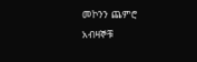መኮንን ጨምሮ አብዛኞቹ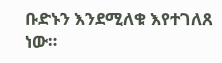ቡድኑን እንደሚለቁ እየተገለጸ ነው።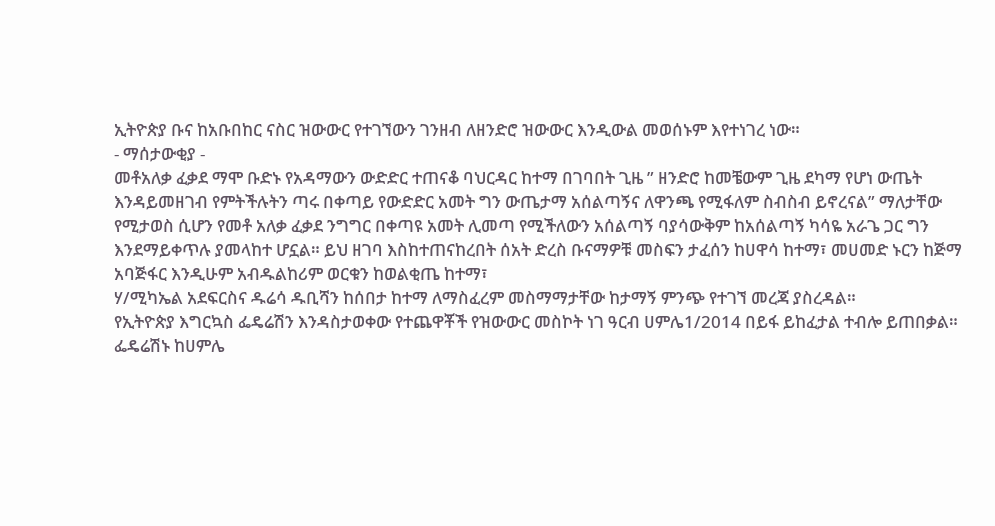ኢትዮጵያ ቡና ከአቡበከር ናስር ዝውውር የተገኘውን ገንዘብ ለዘንድሮ ዝውውር እንዲውል መወሰኑም እየተነገረ ነው።
- ማሰታውቂያ -
መቶአለቃ ፈቃደ ማሞ ቡድኑ የአዳማውን ውድድር ተጠናቆ ባህርዳር ከተማ በገባበት ጊዜ ” ዘንድሮ ከመቼውም ጊዜ ደካማ የሆነ ውጤት እንዳይመዘገብ የምትችሉትን ጣሩ በቀጣይ የውድድር አመት ግን ውጤታማ አሰልጣኝና ለዋንጫ የሚፋለም ስብስብ ይኖረናል” ማለታቸው የሚታወስ ሲሆን የመቶ አለቃ ፈቃደ ንግግር በቀጣዩ አመት ሊመጣ የሚችለውን አሰልጣኝ ባያሳውቅም ከአሰልጣኝ ካሳዬ አራጌ ጋር ግን እንደማይቀጥሉ ያመላከተ ሆኗል። ይህ ዘገባ እስከተጠናከረበት ሰአት ድረስ ቡናማዎቹ መስፍን ታፈሰን ከሀዋሳ ከተማ፣ መሀመድ ኑርን ከጅማ አባጅፋር እንዲሁም አብዱልከሪም ወርቁን ከወልቂጤ ከተማ፣
ሃ/ሚካኤል አደፍርስና ዱሬሳ ዱቢሻን ከሰበታ ከተማ ለማስፈረም መስማማታቸው ከታማኝ ምንጭ የተገኘ መረጃ ያስረዳል።
የኢትዮጵያ እግርኳስ ፌዴሬሽን እንዳስታወቀው የተጨዋቾች የዝውውር መስኮት ነገ ዓርብ ሀምሌ1/2014 በይፋ ይከፈታል ተብሎ ይጠበቃል።
ፌዴሬሽኑ ከሀምሌ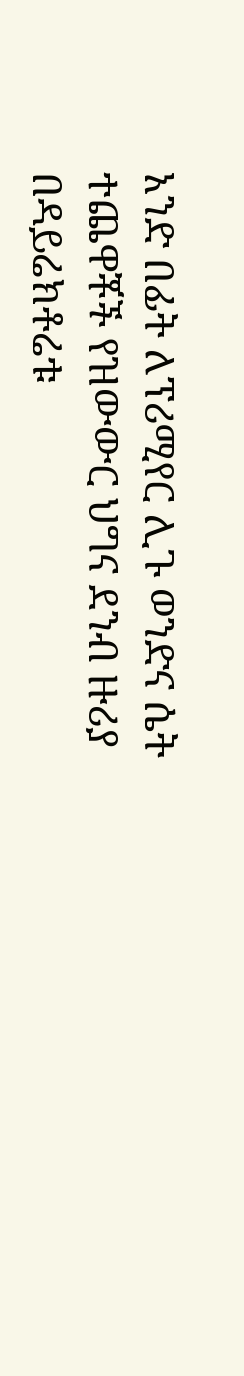አንድ በፊት ለፕሪሚየር ሊጉ ወንድና ሴት ተጨዋቾች የዝውውር ህግና ደንብ ዙሪያ በዳይሬክቶሬቱ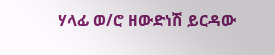ሃላፊ ወ/ሮ ዘውድነሽ ይርዳው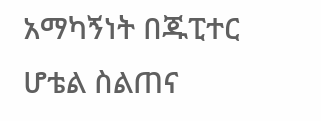አማካኝነት በጁፒተር ሆቴል ስልጠና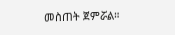መስጠት ጀምሯል።